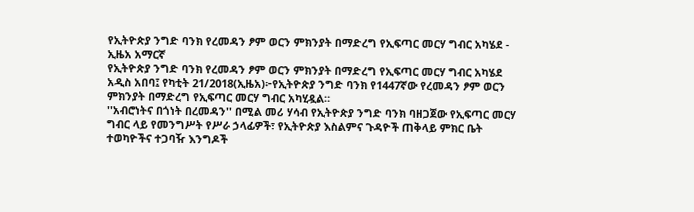የኢትዮጵያ ንግድ ባንክ የረመዳን ፆም ወርን ምክንያት በማድረግ የኢፍጣር መርሃ ግብር አካሄደ - ኢዜአ አማርኛ
የኢትዮጵያ ንግድ ባንክ የረመዳን ፆም ወርን ምክንያት በማድረግ የኢፍጣር መርሃ ግብር አካሄደ
አዲስ አበባ፤ የካቲት 21/2018(ኢዜአ)፦የኢትዮጵያ ንግድ ባንክ የ1447ኛው የረመዳን ፆም ወርን ምክንያት በማድረግ የኢፍጣር መርሃ ግብር አካሂዷል።
''አብሮነትና በጎነት በረመዳን'' በሚል መሪ ሃሳብ የኢትዮጵያ ንግድ ባንክ ባዘጋጀው የኢፍጣር መርሃ ግብር ላይ የመንግሥት የሥራ ኃላፊዎች፣ የኢትዮጵያ እስልምና ጉዳዮች ጠቅላይ ምክር ቤት ተወካዮችና ተጋባዥ እንግዶች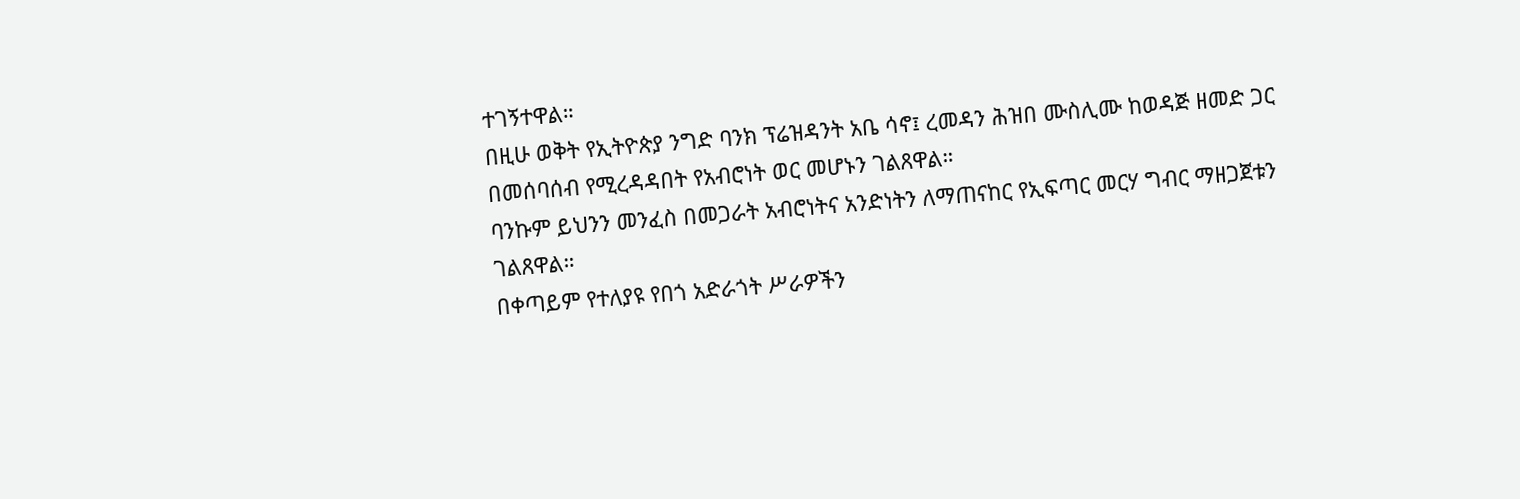ተገኝተዋል።
በዚሁ ወቅት የኢትዮጵያ ንግድ ባንክ ፕሬዝዳንት አቤ ሳኖ፤ ረመዳን ሕዝበ ሙስሊሙ ከወዳጅ ዘመድ ጋር በመሰባሰብ የሚረዳዳበት የአብሮነት ወር መሆኑን ገልጸዋል።
ባንኩም ይህንን መንፈስ በመጋራት አብሮነትና አንድነትን ለማጠናከር የኢፍጣር መርሃ ግብር ማዘጋጀቱን ገልጸዋል።
በቀጣይም የተለያዩ የበጎ አድራጎት ሥራዎችን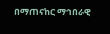በማጠናከር ማኅበራዊ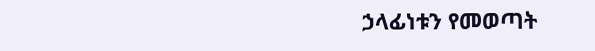ኃላፊነቱን የመወጣት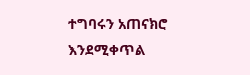ተግባሩን አጠናክሮ እንደሚቀጥል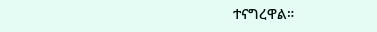ተናግረዋል።